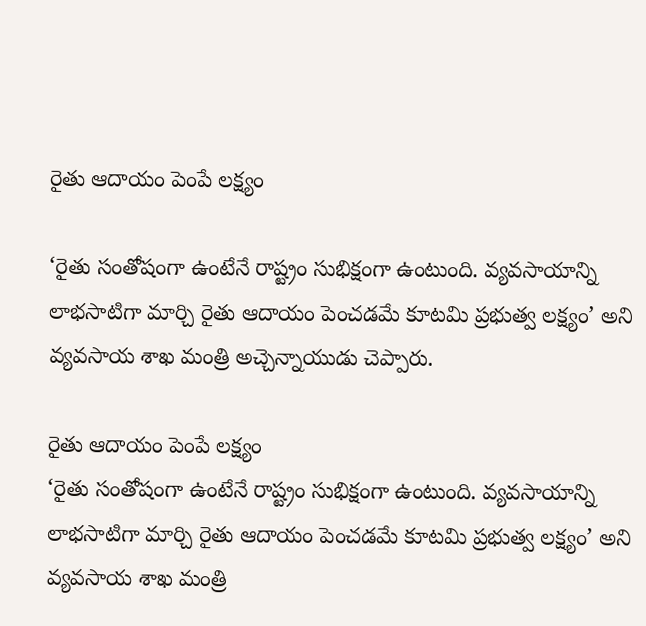రైతు ఆదాయం పెంపే లక్ష్యం

‘రైతు సంతోషంగా ఉంటేనే రాష్ట్రం సుభిక్షంగా ఉంటుంది. వ్యవసాయాన్ని లాభసాటిగా మార్చి రైతు ఆదాయం పెంచడమే కూటమి ప్రభుత్వ లక్ష్యం’ అని వ్యవసాయ శాఖ మంత్రి అచ్చెన్నాయుడు చెప్పారు.

రైతు ఆదాయం పెంపే లక్ష్యం
‘రైతు సంతోషంగా ఉంటేనే రాష్ట్రం సుభిక్షంగా ఉంటుంది. వ్యవసాయాన్ని లాభసాటిగా మార్చి రైతు ఆదాయం పెంచడమే కూటమి ప్రభుత్వ లక్ష్యం’ అని వ్యవసాయ శాఖ మంత్రి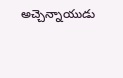అచ్చెన్నాయుడు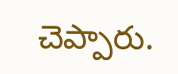చెప్పారు.